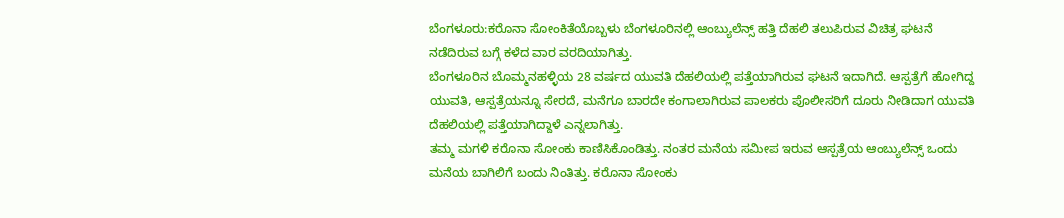ಬೆಂಗಳೂರು:ಕರೊನಾ ಸೋಂಕಿತೆಯೊಬ್ಬಳು ಬೆಂಗಳೂರಿನಲ್ಲಿ ಆಂಬ್ಯುಲೆನ್ಸ್ ಹತ್ತಿ ದೆಹಲಿ ತಲುಪಿರುವ ವಿಚಿತ್ರ ಘಟನೆ ನಡೆದಿರುವ ಬಗ್ಗೆ ಕಳೆದ ವಾರ ವರದಿಯಾಗಿತ್ತು.
ಬೆಂಗಳೂರಿನ ಬೊಮ್ಮನಹಳ್ಳಿಯ 28 ವರ್ಷದ ಯುವತಿ ದೆಹಲಿಯಲ್ಲಿ ಪತ್ತೆಯಾಗಿರುವ ಘಟನೆ ಇದಾಗಿದೆ. ಆಸ್ಪತ್ರೆಗೆ ಹೋಗಿದ್ದ ಯುವತಿ, ಆಸ್ಪತ್ರೆಯನ್ನೂ ಸೇರದೆ, ಮನೆಗೂ ಬಾರದೇ ಕಂಗಾಲಾಗಿರುವ ಪಾಲಕರು ಪೊಲೀಸರಿಗೆ ದೂರು ನೀಡಿದಾಗ ಯುವತಿ ದೆಹಲಿಯಲ್ಲಿ ಪತ್ತೆಯಾಗಿದ್ದಾಳೆ ಎನ್ನಲಾಗಿತ್ತು.
ತಮ್ಮ ಮಗಳಿ ಕರೊನಾ ಸೋಂಕು ಕಾಣಿಸಿಕೊಂಡಿತ್ತು. ನಂತರ ಮನೆಯ ಸಮೀಪ ಇರುವ ಆಸ್ಪತ್ರೆಯ ಆಂಬ್ಯುಲೆನ್ಸ್ ಒಂದು ಮನೆಯ ಬಾಗಿಲಿಗೆ ಬಂದು ನಿಂತಿತ್ತು. ಕರೊನಾ ಸೋಂಕು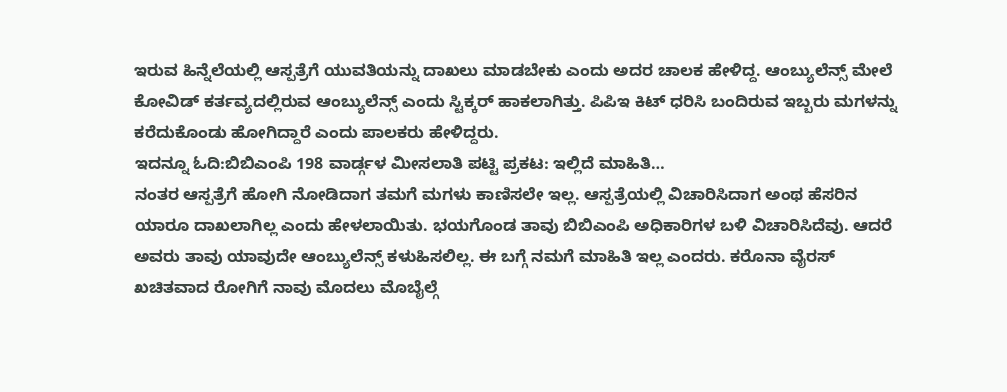ಇರುವ ಹಿನ್ನೆಲೆಯಲ್ಲಿ ಆಸ್ಪತ್ರೆಗೆ ಯುವತಿಯನ್ನು ದಾಖಲು ಮಾಡಬೇಕು ಎಂದು ಅದರ ಚಾಲಕ ಹೇಳಿದ್ದ. ಆಂಬ್ಯುಲೆನ್ಸ್ ಮೇಲೆ ಕೋವಿಡ್ ಕರ್ತವ್ಯದಲ್ಲಿರುವ ಆಂಬ್ಯುಲೆನ್ಸ್‌ ಎಂದು ಸ್ಟಿಕ್ಕರ್ ಹಾಕಲಾಗಿತ್ತು. ಪಿಪಿಇ ಕಿಟ್ ಧರಿಸಿ ಬಂದಿರುವ ಇಬ್ಬರು ಮಗಳನ್ನು ಕರೆದುಕೊಂಡು ಹೋಗಿದ್ದಾರೆ ಎಂದು ಪಾಲಕರು ಹೇಳಿದ್ದರು.
ಇದನ್ನೂ ಓದಿ:ಬಿಬಿಎಂಪಿ 198 ವಾರ್ಡ್ಗಳ ಮೀಸಲಾತಿ ಪಟ್ಟಿ ಪ್ರಕಟ: ಇಲ್ಲಿದೆ ಮಾಹಿತಿ…
ನಂತರ ಆಸ್ಪತ್ರೆಗೆ ಹೋಗಿ ನೋಡಿದಾಗ ತಮಗೆ ಮಗಳು ಕಾಣಿಸಲೇ ಇಲ್ಲ. ಆಸ್ಪತ್ರೆಯಲ್ಲಿ ವಿಚಾರಿಸಿದಾಗ ಅಂಥ ಹೆಸರಿನ ಯಾರೂ ದಾಖಲಾಗಿಲ್ಲ ಎಂದು ಹೇಳಲಾಯಿತು. ಭಯಗೊಂಡ ತಾವು ಬಿಬಿಎಂಪಿ ಅಧಿಕಾರಿಗಳ ಬಳಿ ವಿಚಾರಿಸಿದೆವು. ಆದರೆ ಅವರು ತಾವು ಯಾವುದೇ ಆಂಬ್ಯುಲೆನ್ಸ್ ಕಳುಹಿಸಲಿಲ್ಲ. ಈ ಬಗ್ಗೆ ನಮಗೆ ಮಾಹಿತಿ ಇಲ್ಲ ಎಂದರು. ಕರೊನಾ ವೈರಸ್ ಖಚಿತವಾದ ರೋಗಿಗೆ ನಾವು ಮೊದಲು ಮೊಬೈಲ್ಗೆ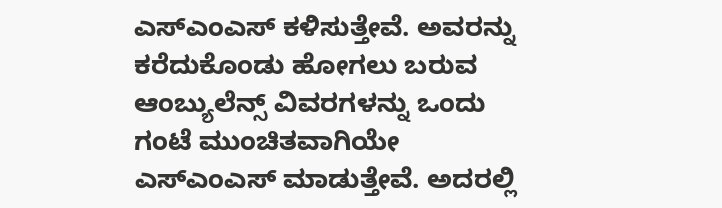ಎಸ್‌ಎಂಎಸ್ ಕಳಿಸುತ್ತೇವೆ. ಅವರನ್ನು ಕರೆದುಕೊಂಡು ಹೋಗಲು ಬರುವ ಆಂಬ್ಯುಲೆನ್ಸ್ ವಿವರಗಳನ್ನು ಒಂದು ಗಂಟೆ ಮುಂಚಿತವಾಗಿಯೇ ಎಸ್ಎಂಎಸ್ ಮಾಡುತ್ತೇವೆ. ಅದರಲ್ಲಿ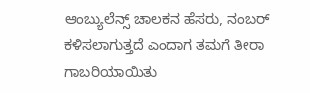ಆಂಬ್ಯುಲೆನ್ಸ್ ಚಾಲಕನ ಹೆಸರು, ನಂಬರ್ ಕಳಿಸಲಾಗುತ್ತದೆ ಎಂದಾಗ ತಮಗೆ ತೀರಾ ಗಾಬರಿಯಾಯಿತು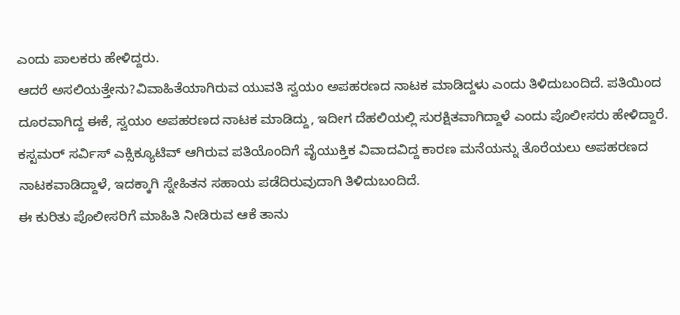ಎಂದು ಪಾಲಕರು ಹೇಳಿದ್ದರು.
ಆದರೆ ಅಸಲಿಯತ್ತೇನು?ವಿವಾಹಿತೆಯಾಗಿರುವ ಯುವತಿ ಸ್ವಯಂ ಅಪಹರಣದ ನಾಟಕ ಮಾಡಿದ್ದಳು ಎಂದು ತಿಳಿದುಬಂದಿದೆ. ಪತಿಯಿಂದ ದೂರವಾಗಿದ್ದ ಈಕೆ, ಸ್ವಯಂ ಅಪಹರಣದ ನಾಟಕ ಮಾಡಿದ್ದು, ಇದೀಗ ದೆಹಲಿಯಲ್ಲಿ ಸುರಕ್ಷಿತವಾಗಿದ್ದಾಳೆ ಎಂದು ಪೊಲೀಸರು ಹೇಳಿದ್ದಾರೆ.
ಕಸ್ಟಮರ್ ಸರ್ವಿಸ್ ಎಕ್ಸಿಕ್ಯೂಟಿವ್ ಆಗಿರುವ ಪತಿಯೊಂದಿಗೆ ವೈಯುಕ್ತಿಕ ವಿವಾದವಿದ್ದ ಕಾರಣ ಮನೆಯನ್ನು ತೊರೆಯಲು ಅಪಹರಣದ ನಾಟಕವಾಡಿದ್ದಾಳೆ, ಇದಕ್ಕಾಗಿ ಸ್ನೇಹಿತನ ಸಹಾಯ ಪಡೆದಿರುವುದಾಗಿ ತಿಳಿದುಬಂದಿದೆ.
ಈ ಕುರಿತು ಪೊಲೀಸರಿಗೆ ಮಾಹಿತಿ ನೀಡಿರುವ ಆಕೆ ತಾನು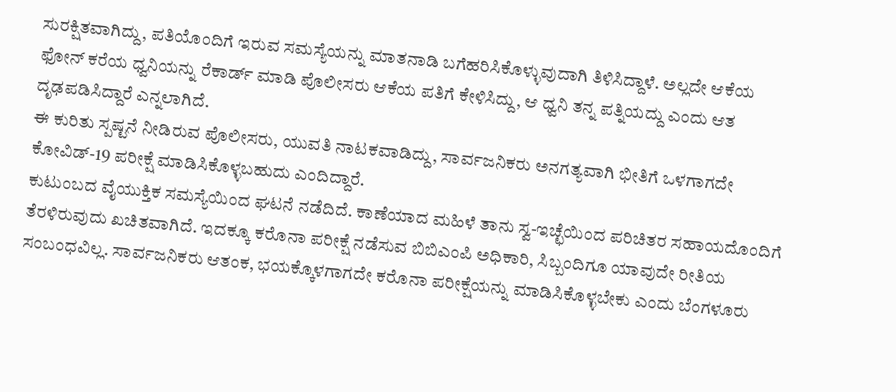ಸುರಕ್ಷಿತವಾಗಿದ್ದು, ಪತಿಯೊಂದಿಗೆ ಇರುವ ಸಮಸ್ಯೆಯನ್ನು ಮಾತನಾಡಿ ಬಗೆಹರಿಸಿಕೊಳ್ಳುವುದಾಗಿ ತಿಳಿಸಿದ್ದಾಳೆ. ಅಲ್ಲದೇ ಆಕೆಯ ಫೋನ್ ಕರೆಯ ಧ್ವನಿಯನ್ನು ರೆಕಾರ್ಡ್ ಮಾಡಿ ಪೊಲೀಸರು ಆಕೆಯ ಪತಿಗೆ ಕೇಳಿಸಿದ್ದು, ಆ ಧ್ವನಿ ತನ್ನ ಪತ್ನಿಯದ್ದು ಎಂದು ಆತ ದೃಢಪಡಿಸಿದ್ದಾರೆ ಎನ್ನಲಾಗಿದೆ.
ಈ ಕುರಿತು ಸ್ಪಷ್ಟನೆ ನೀಡಿರುವ ಪೊಲೀಸರು, ಯುವತಿ ನಾಟಕವಾಡಿದ್ದು, ಸಾರ್ವಜನಿಕರು ಅನಗತ್ಯವಾಗಿ ಭೀತಿಗೆ ಒಳಗಾಗದೇ ಕೋವಿಡ್-19 ಪರೀಕ್ಷೆ ಮಾಡಿಸಿಕೊಳ್ಳಬಹುದು ಎಂದಿದ್ದಾರೆ.
ಕುಟುಂಬದ ವೈಯುಕ್ತಿಕ ಸಮಸ್ಯೆಯಿಂದ ಘಟನೆ ನಡೆದಿದೆ. ಕಾಣೆಯಾದ ಮಹಿಳೆ ತಾನು ಸ್ವ-ಇಚ್ಛೆಯಿಂದ ಪರಿಚಿತರ ಸಹಾಯದೊಂದಿಗೆ ತೆರಳಿರುವುದು ಖಚಿತವಾಗಿದೆ. ಇದಕ್ಕೂ ಕರೊನಾ ಪರೀಕ್ಷೆ ನಡೆಸುವ ಬಿಬಿಎಂಪಿ ಅಧಿಕಾರಿ, ಸಿಬ್ಬಂದಿಗೂ ಯಾವುದೇ ರೀತಿಯ ಸಂಬಂಧವಿಲ್ಲ. ಸಾರ್ವಜನಿಕರು ಆತಂಕ, ಭಯಕ್ಕೊಳಗಾಗದೇ ಕರೊನಾ ಪರೀಕ್ಷೆಯನ್ನು ಮಾಡಿಸಿಕೊಳ್ಳಬೇಕು ಎಂದು ಬೆಂಗಳೂರು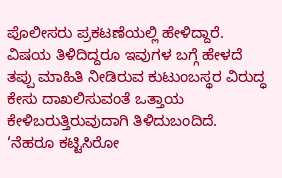ಪೊಲೀಸರು ಪ್ರಕಟಣೆಯಲ್ಲಿ ಹೇಳಿದ್ದಾರೆ.
ವಿಷಯ ತಿಳಿದಿದ್ದರೂ ಇವುಗಳ ಬಗ್ಗೆ ಹೇಳದೆ ತಪ್ಪು ಮಾಹಿತಿ ನೀಡಿರುವ ಕುಟುಂಬಸ್ಥರ ವಿರುದ್ಧ ಕೇಸು ದಾಖಲಿಸುವಂತೆ ಒತ್ತಾಯ ಕೇಳಿಬರುತ್ತಿರುವುದಾಗಿ ತಿಳಿದುಬಂದಿದೆ.
‘ನೆಹರೂ ಕಟ್ಟಿಸಿರೋ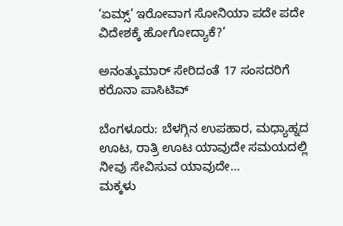‘ಏಮ್ಸ್’ ಇರೋವಾಗ ಸೋನಿಯಾ ಪದೇ ಪದೇ ವಿದೇಶಕ್ಕೆ ಹೋಗೋದ್ಯಾಕೆ?’

ಅನಂತ್ಕುಮಾರ್ ಸೇರಿದಂತೆ 17 ಸಂಸದರಿಗೆ ಕರೊನಾ ಪಾಸಿಟಿವ್

ಬೆಂಗಳೂರು: ಬೆಳಗ್ಗಿನ ಉಪಹಾರ, ಮಧ್ಯಾಹ್ನದ ಊಟ, ರಾತ್ರಿ ಊಟ ಯಾವುದೇ ಸಮಯದಲ್ಲಿ ನೀವು ಸೇವಿಸುವ ಯಾವುದೇ…
ಮಕ್ಕಳು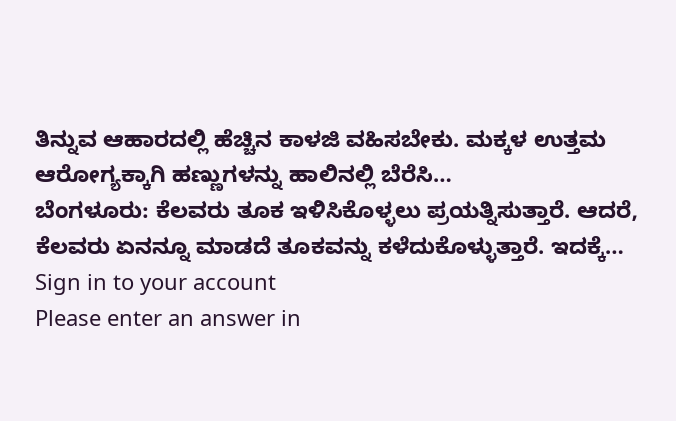ತಿನ್ನುವ ಆಹಾರದಲ್ಲಿ ಹೆಚ್ಚಿನ ಕಾಳಜಿ ವಹಿಸಬೇಕು. ಮಕ್ಕಳ ಉತ್ತಮ ಆರೋಗ್ಯಕ್ಕಾಗಿ ಹಣ್ಣುಗಳನ್ನು ಹಾಲಿನಲ್ಲಿ ಬೆರೆಸಿ…
ಬೆಂಗಳೂರು: ಕೆಲವರು ತೂಕ ಇಳಿಸಿಕೊಳ್ಳಲು ಪ್ರಯತ್ನಿಸುತ್ತಾರೆ. ಆದರೆ, ಕೆಲವರು ಏನನ್ನೂ ಮಾಡದೆ ತೂಕವನ್ನು ಕಳೆದುಕೊಳ್ಳುತ್ತಾರೆ. ಇದಕ್ಕೆ…
Sign in to your account
Please enter an answer in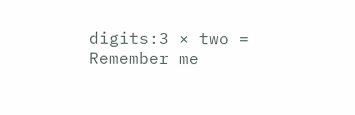digits:3 × two =
Remember me